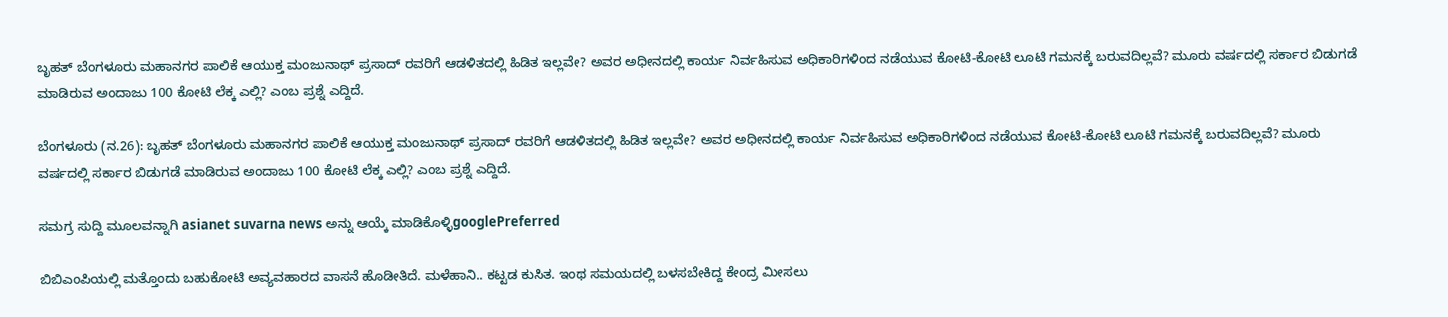ಬೃಹತ್ ಬೆಂಗಳೂರು ಮಹಾನಗರ ಪಾಲಿಕೆ ಆಯುಕ್ತ ಮಂಜುನಾಥ್ ಪ್ರಸಾದ್ ರವರಿಗೆ ಆಡಳಿತದಲ್ಲಿ ಹಿಡಿತ ಇಲ್ಲವೇ? ಅವರ ಅಧೀನದಲ್ಲಿ ಕಾರ್ಯ ನಿರ್ವಹಿಸುವ ಅಧಿಕಾರಿಗಳಿಂದ ನಡೆಯುವ ಕೋಟಿ-ಕೋಟಿ ಲೂಟಿ ಗಮನಕ್ಕೆ ಬರುವದಿಲ್ಲವೆ? ಮೂರು ವರ್ಷದಲ್ಲಿ ಸರ್ಕಾರ ಬಿಡುಗಡೆ ಮಾಡಿರುವ ಅಂದಾಜು 100 ಕೋಟಿ ಲೆಕ್ಕ ಎಲ್ಲಿ? ಎಂಬ ಪ್ರಶ್ನೆ ಎದ್ದಿದೆ.

ಬೆಂಗಳೂರು (ನ.26): ಬೃಹತ್ ಬೆಂಗಳೂರು ಮಹಾನಗರ ಪಾಲಿಕೆ ಆಯುಕ್ತ ಮಂಜುನಾಥ್ ಪ್ರಸಾದ್ ರವರಿಗೆ ಆಡಳಿತದಲ್ಲಿ ಹಿಡಿತ ಇಲ್ಲವೇ? ಅವರ ಅಧೀನದಲ್ಲಿ ಕಾರ್ಯ ನಿರ್ವಹಿಸುವ ಅಧಿಕಾರಿಗಳಿಂದ ನಡೆಯುವ ಕೋಟಿ-ಕೋಟಿ ಲೂಟಿ ಗಮನಕ್ಕೆ ಬರುವದಿಲ್ಲವೆ? ಮೂರು ವರ್ಷದಲ್ಲಿ ಸರ್ಕಾರ ಬಿಡುಗಡೆ ಮಾಡಿರುವ ಅಂದಾಜು 100 ಕೋಟಿ ಲೆಕ್ಕ ಎಲ್ಲಿ? ಎಂಬ ಪ್ರಶ್ನೆ ಎದ್ದಿದೆ.

ಸಮಗ್ರ ಸುದ್ದಿ ಮೂಲವನ್ನಾಗಿ asianet suvarna news ಅನ್ನು ಆಯ್ಕೆ ಮಾಡಿಕೊಳ್ಳಿgooglePreferred

ಬಿಬಿಎಂಪಿಯಲ್ಲಿ ಮತ್ತೊಂದು ಬಹುಕೋಟಿ ಅವ್ಯವಹಾರದ ವಾಸನೆ ಹೊಡೀತಿದೆ. ಮಳೆಹಾನಿ.. ಕಟ್ಟಡ ಕುಸಿತ. ಇಂಥ ಸಮಯದಲ್ಲಿ ಬಳಸಬೇಕಿದ್ದ ಕೇಂದ್ರ ಮೀಸಲು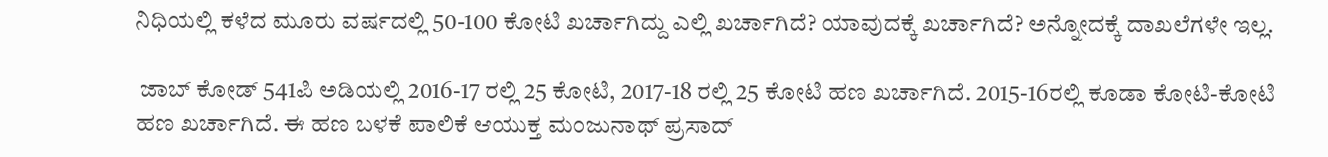ನಿಧಿಯಲ್ಲಿ ಕಳೆದ ಮೂರು ವರ್ಷದಲ್ಲಿ 50-100 ಕೋಟಿ ಖರ್ಚಾಗಿದ್ದು ಎಲ್ಲಿ ಖರ್ಚಾಗಿದೆ? ಯಾವುದಕ್ಕೆ ಖರ್ಚಾಗಿದೆ? ಅನ್ನೋದಕ್ಕೆ ದಾಖಲೆಗಳೇ ಇಲ್ಲ.

 ಜಾಬ್ ಕೋಡ್ 541ಪಿ ಅಡಿಯಲ್ಲಿ 2016-17 ರಲ್ಲಿ 25 ಕೋಟಿ, 2017-18 ರಲ್ಲಿ 25 ಕೋಟಿ ಹಣ ಖರ್ಚಾಗಿದೆ. 2015-16ರಲ್ಲಿ ಕೂಡಾ ಕೋಟಿ-ಕೋಟಿ ಹಣ ಖರ್ಚಾಗಿದೆ. ಈ ಹಣ ಬಳಕೆ ಪಾಲಿಕೆ ಆಯುಕ್ತ ಮಂಜುನಾಥ್ ಪ್ರಸಾದ್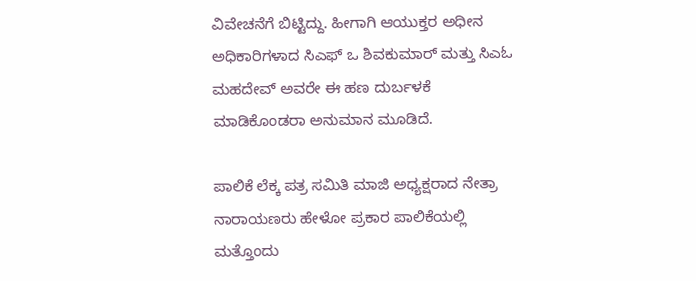ವಿವೇಚನೆಗೆ ಬಿಟ್ಟಿದ್ದು. ಹೀಗಾಗಿ ಆಯುಕ್ತರ ಅಧೀನ ಅಧಿಕಾರಿಗಳಾದ ಸಿಎಫ್ ಒ ಶಿವಕುಮಾರ್ ಮತ್ತು ಸಿಎಓ ಮಹದೇವ್ ಅವರೇ ಈ ಹಣ ದುರ್ಬಳಕೆ ಮಾಡಿಕೊಂಡರಾ ಅನುಮಾನ ಮೂಡಿದೆ.

ಪಾಲಿಕೆ ಲೆಕ್ಕ ಪತ್ರ ಸಮಿತಿ ಮಾಜಿ ಅಧ್ಯಕ್ಷರಾದ ನೇತ್ರಾ ನಾರಾಯಣರು ಹೇಳೋ ಪ್ರಕಾರ ಪಾಲಿಕೆಯಲ್ಲಿ ಮತ್ತೊಂದು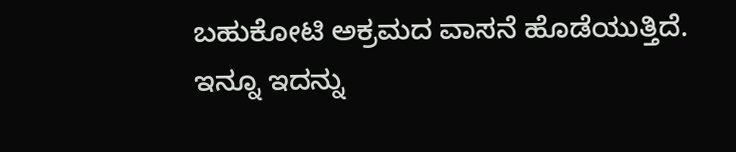ಬಹುಕೋಟಿ ಅಕ್ರಮದ ವಾಸನೆ ಹೊಡೆಯುತ್ತಿದೆ. ಇನ್ನೂ ಇದನ್ನು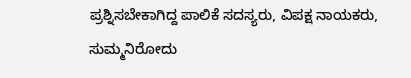ಪ್ರಶ್ನಿಸಬೇಕಾಗಿದ್ದ ಪಾಲಿಕೆ ಸದಸ್ಯರು, ವಿಪಕ್ಷ ನಾಯಕರು, ಸುಮ್ಮನಿರೋದು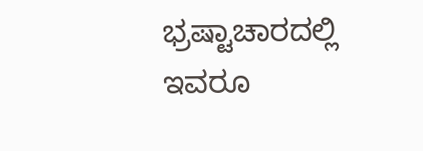ಭ್ರಷ್ಟಾಚಾರದಲ್ಲಿ ಇವರೂ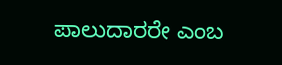ಪಾಲುದಾರರೇ ಎಂಬ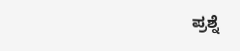ಪ್ರಶ್ನೆ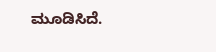ಮೂಡಿಸಿದೆ.